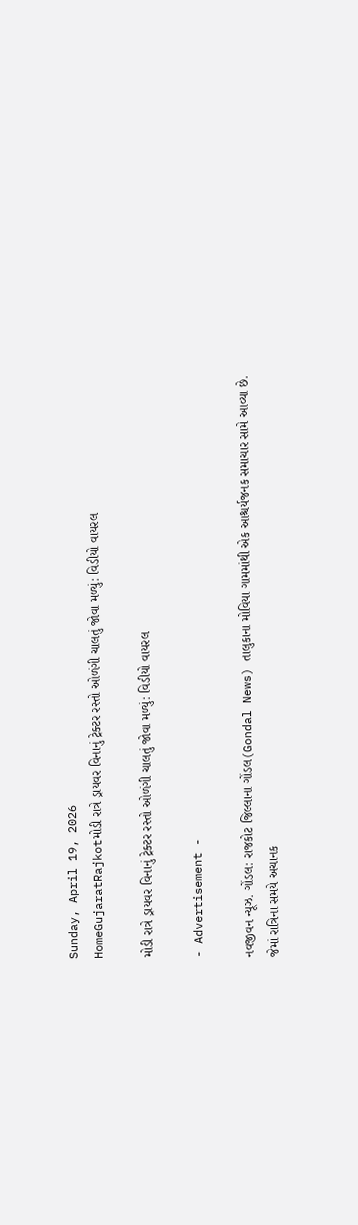Sunday, April 19, 2026
HomeGujaratRajkotમોડી રાત્રે ડ્રાયવર વિનાનું ટ્રેક્ટર રસ્તો ઓળંગી ચાલતું જોવા મળ્યું: વિડીયો વાયરલ

મોડી રાત્રે ડ્રાયવર વિનાનું ટ્રેક્ટર રસ્તો ઓળંગી ચાલતું જોવા મળ્યું: વિડીયો વાયરલ

- Advertisement -

નવજીવન ન્યૂઝ. ગોંડલ: રાજકોટ જિલ્લાના ગોંડલ(Gondal News) તાલુકાના મોવિયા ગામમાંથી એક આશ્ચર્યજનક સમાચાર સામે આવ્યા છે. જેમાં રાત્રિના સમયે અચાનક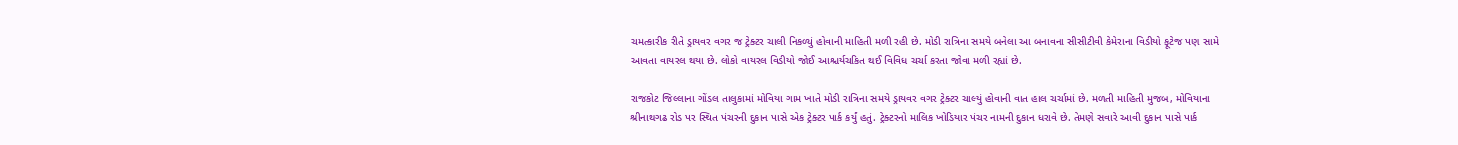ચમત્કારીક રીતે ડ્રાયવર વગર જ ટ્રેક્ટર ચાલી નિકળ્યું હોવાની માહિતી મળી રહી છે. મોડી રાત્રિના સમયે બનેલા આ બનાવના સીસીટીવી કેમેરાના વિડીયો ફૂટેજ પણ સામે આવતા વાયરલ થયા છે. લોકો વાયરલ વિડીયો જોઈ આશ્ચર્યચકિત થઈ વિવિધ ચર્ચા કરતા જોવા મળી રહ્યાં છે.

રાજકોટ જિલ્લાના ગોંડલ તાલુકામાં મોવિયા ગામ ખાતે મોડી રાત્રિના સમયે ડ્રાયવર વગર ટ્રેક્ટર ચાલ્યું હોવાની વાત હાલ ચર્ચામાં છે. મળતી માહિતી મુજબ, મોવિયાના શ્રીનાથગઢ રોડ પર સ્થિત પંચરની દુકાન પાસે એક ટ્રેક્ટર પાર્ક કર્યું હતું. ટ્રેક્ટરનો માલિક ખોડિયાર પંચર નામની દુકાન ધરાવે છે. તેમણે સવારે આવી દુકાન પાસે પાર્ક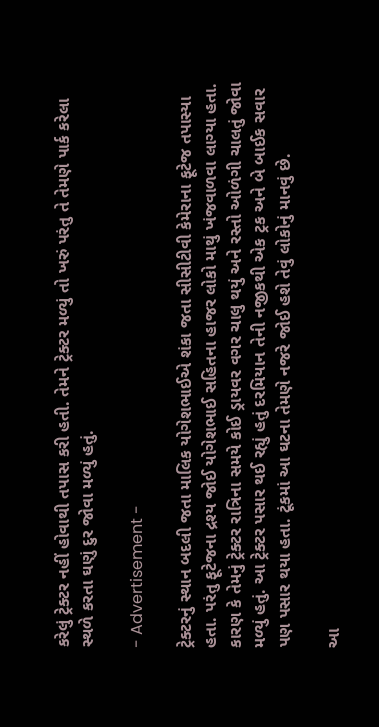કરેલું ટ્રેક્ટર નહીં હોવાથી તપાસ કરી હતી. તેમને ટ્રેક્ટર મળ્યું તો ખરું પરંતુ તે તેમણે પાર્ક કરેલા સ્થળે કરતા ઘણું દુર જોવા મળ્યું હતું.

- Advertisement -

ટ્રેક્ટરનું સ્થાન બદલી જતા માલિક યોગેશભાઈએ શંકા જતા સીસીટીવી કેમેરાના ફૂટેજ તપાસ્યા હતા. પરંતુ ફૂટેજના દ્રશ્ય જોઈ યોગેશભાઈ સહિતના હાજર લોકો માથું ખંજવાળવા લાગ્યા હતા. કારણ કે તેમનું ટ્રેક્ટર રાત્રિના સમયે કોઈ ડ્રાયવર વગર ચાલુ થયું અને રસ્તો ઓળંગી ચાલતું જોવા મળ્યું હતું. આ ટ્રેક્ટર પસાર થઈ રહ્યું હતું દરમિયાન તેની નજીકથી એક ટ્રક અને બે બાઈક સવાર પણ પસાર થયા હતા. ટૂંકમાં આ ઘટના તેમણે નજરે જોઈ હશે તેવું લોકોનું માનવું છે.

આ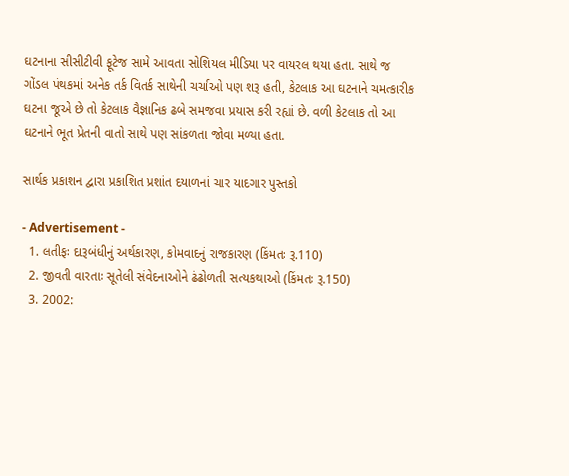ઘટનાના સીસીટીવી ફૂટેજ સામે આવતા સોશિયલ મીડિયા પર વાયરલ થયા હતા. સાથે જ ગોંડલ પંથકમાં અનેક તર્ક વિતર્ક સાથેની ચર્ચાઓ પણ શરૂ હતી, કેટલાક આ ઘટનાને ચમત્કારીક ઘટના જૂએ છે તો કેટલાક વૈજ્ઞાનિક ઢબે સમજવા પ્રયાસ કરી રહ્યાં છે. વળી કેટલાક તો આ ઘટનાને ભૂત પ્રેતની વાતો સાથે પણ સાંકળતા જોવા મળ્યા હતા.

સાર્થક પ્રકાશન દ્વારા પ્રકાશિત પ્રશાંત દયાળનાં ચાર યાદગાર પુસ્તકો

- Advertisement -
  1. લતીફઃ દારૂબંધીનું અર્થકારણ, કોમવાદનું રાજકારણ (કિંમતઃ રૂ.110)
  2. જીવતી વારતાઃ સૂતેલી સંવેદનાઓને ઢંઢોળતી સત્યકથાઓ (કિંમતઃ રૂ.150)
  3. 2002: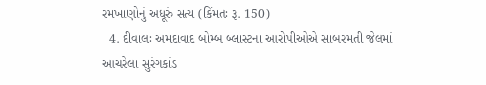રમખાણોનું અધૂરું સત્ય (કિંમતઃ રૂ. 150)
  4. દીવાલઃ અમદાવાદ બોમ્બ બ્લાસ્ટના આરોપીઓએ સાબરમતી જેલમાં આચરેલા સુરંગકાંડ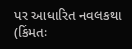પર આધારિત નવલકથા (કિંમતઃ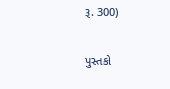રૂ. 300)

પુસ્તકો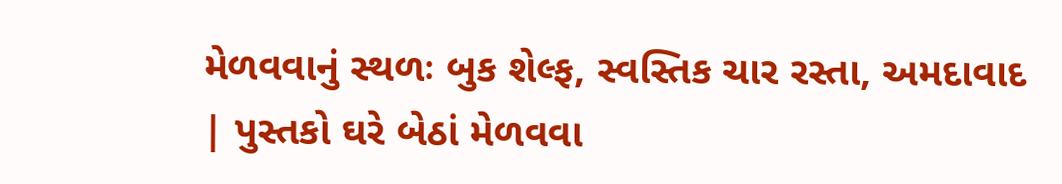મેળવવાનું સ્થળઃ બુક શેલ્ફ, સ્વસ્તિક ચાર રસ્તા, અમદાવાદ | પુસ્તકો ઘરે બેઠાં મેળવવા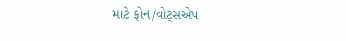માટે ફોન/વોટ્સએપ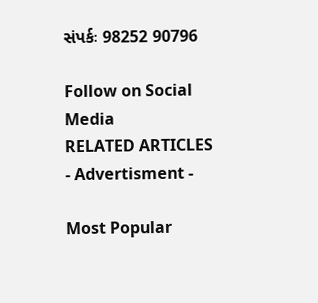સંપર્કઃ 98252 90796

Follow on Social Media
RELATED ARTICLES
- Advertisment -

Most Popular